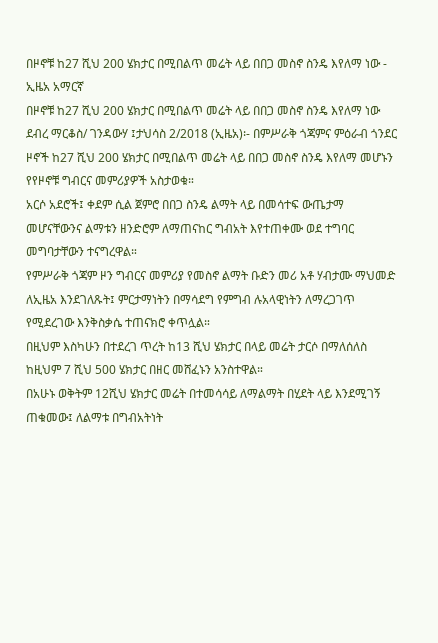በዞኖቹ ከ27 ሺህ 200 ሄክታር በሚበልጥ መሬት ላይ በበጋ መስኖ ስንዴ እየለማ ነው - ኢዜአ አማርኛ
በዞኖቹ ከ27 ሺህ 200 ሄክታር በሚበልጥ መሬት ላይ በበጋ መስኖ ስንዴ እየለማ ነው
ደብረ ማርቆስ/ ገንዳውሃ ፤ታህሳስ 2/2018 (ኢዜአ)፡- በምሥራቅ ጎጃምና ምዕራብ ጎንደር ዞኖች ከ27 ሺህ 200 ሄክታር በሚበልጥ መሬት ላይ በበጋ መስኖ ስንዴ እየለማ መሆኑን የየዞኖቹ ግብርና መምሪያዎች አስታወቁ።
አርሶ አደሮች፤ ቀደም ሲል ጀምሮ በበጋ ስንዴ ልማት ላይ በመሳተፍ ውጤታማ መሆናቸውንና ልማቱን ዘንድሮም ለማጠናከር ግብአት እየተጠቀሙ ወደ ተግባር መግባታቸውን ተናግረዋል።
የምሥራቅ ጎጃም ዞን ግብርና መምሪያ የመስኖ ልማት ቡድን መሪ አቶ ሃብታሙ ማህመድ ለኢዜአ እንደገለጹት፤ ምርታማነትን በማሳደግ የምግብ ሉአላዊነትን ለማረጋገጥ የሚደረገው እንቅስቃሴ ተጠናክሮ ቀጥሏል።
በዚህም እስካሁን በተደረገ ጥረት ከ13 ሺህ ሄክታር በላይ መሬት ታርሶ በማለሰለስ ከዚህም 7 ሺህ 500 ሄክታር በዘር መሸፈኑን አንስተዋል።
በአሁኑ ወቅትም 12ሺህ ሄክታር መሬት በተመሳሳይ ለማልማት በሂደት ላይ እንደሚገኝ ጠቁመው፤ ለልማቱ በግብአትነት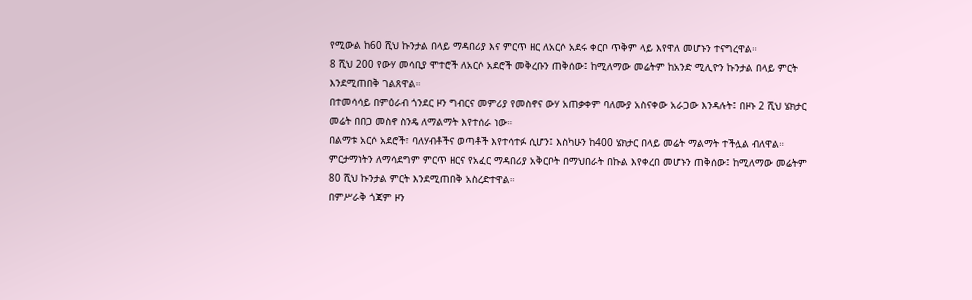የሚውል ከ60 ሺህ ኩንታል በላይ ማዳበሪያ እና ምርጥ ዘር ለአርሶ አደሩ ቀርቦ ጥቅም ላይ እየዋለ መሆኑን ተናግረዋል።
8 ሺህ 200 የውሃ መሳቢያ ሞተሮች ለአርሶ አደሮች መቅረቡን ጠቅሰው፤ ከሚለማው መሬትም ከአንድ ሚሊዮን ኩንታል በላይ ምርት እንደሚጠበቅ ገልጸዋል።
በተመሳሳይ በምዕራብ ጎንደር ዞን ግብርና መምሪያ የመስኖና ውሃ አጠቃቀም ባለሙያ አስናቀው አራጋው እንዳሉት፤ በዞኑ 2 ሺህ ሄክታር መሬት በበጋ መስኖ ስንዴ ለማልማት እየተሰራ ነው።
በልማቱ አርሶ አደሮች፣ ባለሃብቶችና ወጣቶች እየተሳተፉ ሲሆን፤ እስካሁን ከ400 ሄክታር በላይ መሬት ማልማት ተችሏል ብለዋል።
ምርታማነትን ለማሳደግም ምርጥ ዘርና የአፈር ማዳበሪያ አቅርቦት በማህበራት በኩል እየቀረበ መሆኑን ጠቅሰው፤ ከሚለማው መሬትም 80 ሺህ ኩንታል ምርት እንደሚጠበቅ አስረድተዋል።
በምሥራቅ ጎጃም ዞን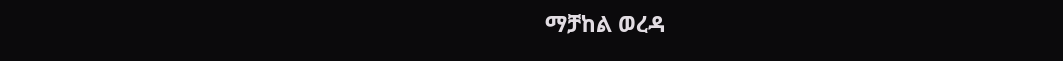ማቻከል ወረዳ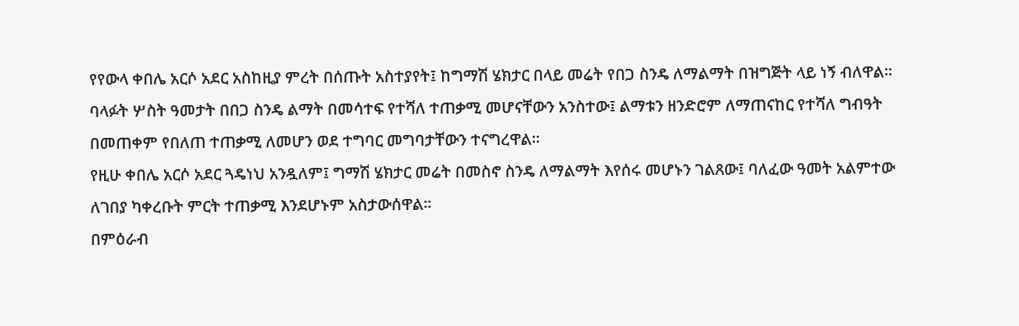የየውላ ቀበሌ አርሶ አደር አስከዚያ ምረት በሰጡት አስተያየት፤ ከግማሽ ሄክታር በላይ መሬት የበጋ ስንዴ ለማልማት በዝግጅት ላይ ነኝ ብለዋል።
ባላፉት ሦስት ዓመታት በበጋ ስንዴ ልማት በመሳተፍ የተሻለ ተጠቃሚ መሆናቸውን አንስተው፤ ልማቱን ዘንድሮም ለማጠናከር የተሻለ ግብዓት በመጠቀም የበለጠ ተጠቃሚ ለመሆን ወደ ተግባር መግባታቸውን ተናግረዋል።
የዚሁ ቀበሌ አርሶ አደር ጓዴነህ አንዷለም፤ ግማሽ ሄክታር መሬት በመስኖ ስንዴ ለማልማት እየሰሩ መሆኑን ገልጸው፤ ባለፈው ዓመት አልምተው ለገበያ ካቀረቡት ምርት ተጠቃሚ እንደሆኑም አስታውሰዋል።
በምዕራብ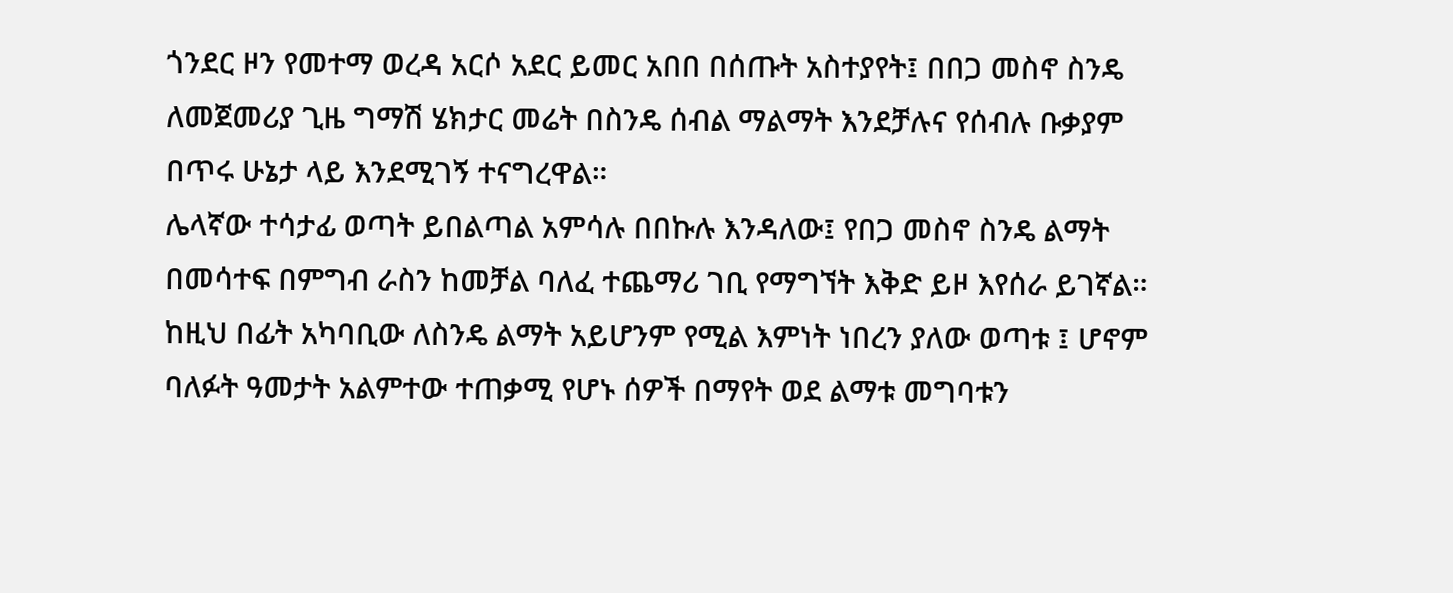ጎንደር ዞን የመተማ ወረዳ አርሶ አደር ይመር አበበ በሰጡት አስተያየት፤ በበጋ መስኖ ስንዴ ለመጀመሪያ ጊዜ ግማሽ ሄክታር መሬት በስንዴ ሰብል ማልማት እንደቻሉና የሰብሉ ቡቃያም በጥሩ ሁኔታ ላይ እንደሚገኝ ተናግረዋል።
ሌላኛው ተሳታፊ ወጣት ይበልጣል አምሳሉ በበኩሉ እንዳለው፤ የበጋ መስኖ ስንዴ ልማት በመሳተፍ በምግብ ራስን ከመቻል ባለፈ ተጨማሪ ገቢ የማግኘት እቅድ ይዞ እየሰራ ይገኛል።
ከዚህ በፊት አካባቢው ለስንዴ ልማት አይሆንም የሚል እምነት ነበረን ያለው ወጣቱ ፤ ሆኖም ባለፉት ዓመታት አልምተው ተጠቃሚ የሆኑ ሰዎች በማየት ወደ ልማቱ መግባቱን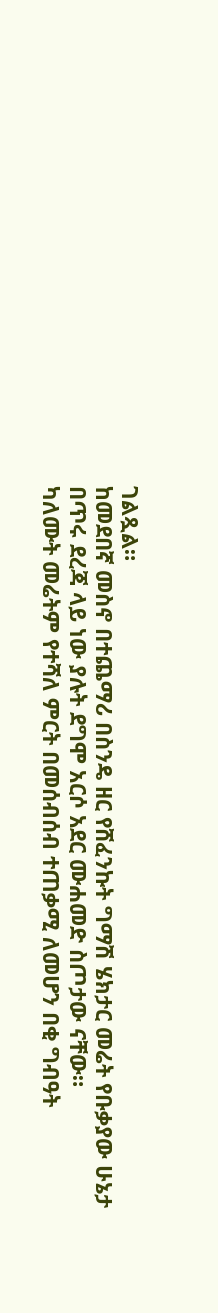ገልጿል።
ከመደበኛ መስኖ በተጨማሪ በስንዴ ዘር የሸፈንኩት ግማሽ ሄክታር መሬት የቡቃያው ሁኔታ በጥሩ ደረጃ ላይ ነው ያሉት ደግሞ አርሶ አደር ሙሐመድ ስጦታው ናቸው።
ካለሙት መሬትም የተሻለ ምርት በመሰብሰብ ተጠቃሚ ለመሆን በቂ ግብዓት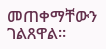መጠቀማቸውን ገልጸዋል።